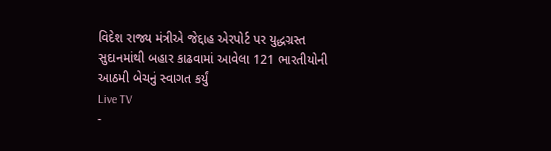વિદેશ રાજ્ય મંત્રીએ જેદ્દાહ એરપોર્ટ પર યુદ્ધગ્રસ્ત સુદાનમાંથી બહાર કાઢવામાં આવેલા 121 ભારતીયોની આઠમી બેચનું સ્વાગત કર્યું
Live TV
-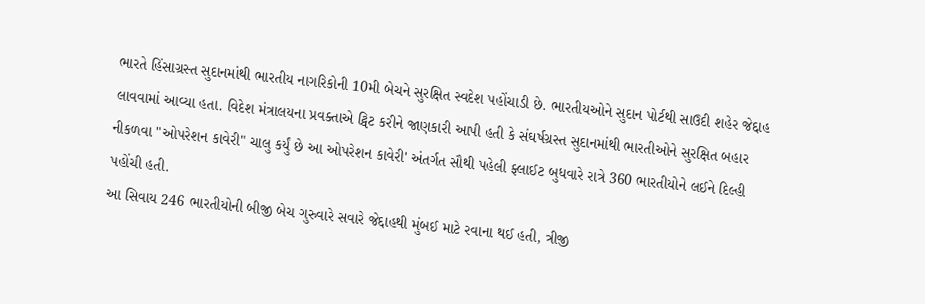ભારતે હિંસાગ્રસ્ત સુદાનમાંથી ભારતીય નાગરિકોની 10મી બેચને સુરક્ષિત સ્વદેશ પહોંચાડી છે. ભારતીયઓને સુદાન પોર્ટથી સાઉદી શહેર જેદ્દાહ લાવવામાં આવ્યા હતા. વિદેશ મંત્રાલયના પ્રવક્તાએ ટ્વિટ કરીને જાણકારી આપી હતી કે સંઘર્ષગ્રસ્ત સુદાનમાંથી ભારતીઓને સુરક્ષિત બહાર નીકળવા "ઓપરેશન કાવેરી" ચાલુ કર્યું છે આ ઓપરેશન કાવેરી' અંતર્ગત સૌથી પહેલી ફ્લાઈટ બુધવારે રાત્રે 360 ભારતીયોને લઈને દિલ્હી પહોંચી હતી.
આ સિવાય 246 ભારતીયોની બીજી બેચ ગુરુવારે સવારે જેદ્દાહથી મુંબઈ માટે રવાના થઈ હતી, ત્રીજી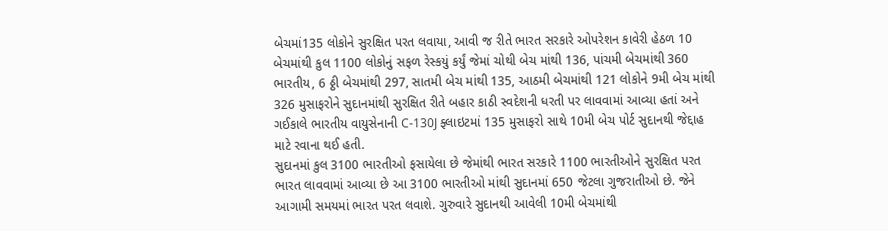બેચમાં135 લોકોને સુરક્ષિત પરત લવાયા, આવી જ રીતે ભારત સરકારે ઓપરેશન કાવેરી હેઠળ 10 બેચમાંથી કુલ 1100 લોકોનું સફળ રેસ્કયું કર્યું જેમાં ચોથી બેચ માંથી 136, પાંચમી બેચમાંથી 360 ભારતીય, 6 ઠ્ઠી બેચમાંથી 297, સાતમી બેચ માંથી 135, આઠમી બેચમાંથી 121 લોકોને 9મી બેચ માંથી 326 મુસાફરોને સુદાનમાંથી સુરક્ષિત રીતે બહાર કાઠી સ્વદેશની ધરતી પર લાવવામાં આવ્યા હતાં અને ગઈકાલે ભારતીય વાયુસેનાની C-130J ફ્લાઇટમાં 135 મુસાફરો સાથે 10મી બેચ પોર્ટ સુદાનથી જેદ્દાહ માટે રવાના થઈ હતી.
સુદાનમાં કુલ 3100 ભારતીઓ ફસાયેલા છે જેમાંથી ભારત સરકારે 1100 ભારતીઓને સુરક્ષિત પરત ભારત લાવવામાં આવ્યા છે આ 3100 ભારતીઓ માંથી સુદાનમાં 650 જેટલા ગુજરાતીઓ છે. જેને આગામી સમયમાં ભારત પરત લવાશે. ગુરુવારે સુદાનથી આવેલી 10મી બેચમાંથી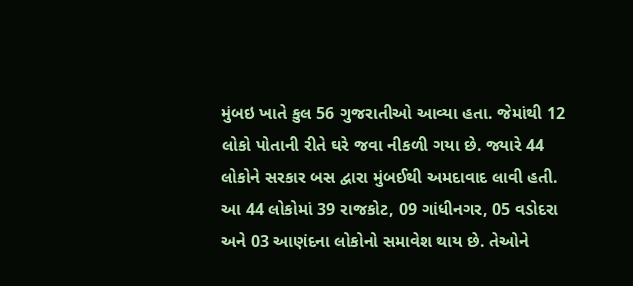મુંબઇ ખાતે કુલ 56 ગુજરાતીઓ આવ્યા હતા. જેમાંથી 12 લોકો પોતાની રીતે ઘરે જવા નીકળી ગયા છે. જ્યારે 44 લોકોને સરકાર બસ દ્વારા મુંબઈથી અમદાવાદ લાવી હતી. આ 44 લોકોમાં 39 રાજકોટ, 09 ગાંધીનગર, 05 વડોદરા અને 03 આણંદના લોકોનો સમાવેશ થાય છે. તેઓને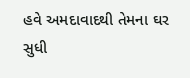હવે અમદાવાદથી તેમના ઘર સુધી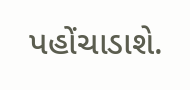પહોંચાડાશે.